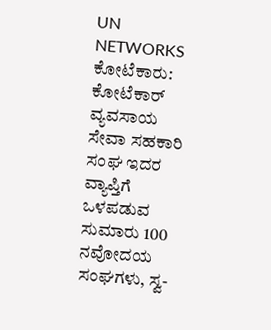UN NETWORKS
ಕೋಟೆಕಾರು: ಕೋಟೆಕಾರ್ ವ್ಯವಸಾಯ ಸೇವಾ ಸಹಕಾರಿ ಸಂಘ ಇದರ ವ್ಯಾಪ್ತಿಗೆ ಒಳಪಡುವ ಸುಮಾರು 100 ನವೋದಯ ಸಂಘಗಳು, ಸ್ವ-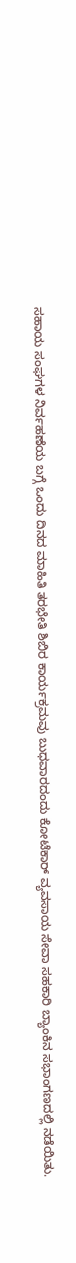ಸಹಾಯ ಸಂಘಗಳ ನಿರ್ವಹಣೆಯ ಬಗ್ಗೆ ಒಂದು ದಿನದ ಮಾಹಿತಿ ತರಭೇತಿ ಶಿಬಿರ ಕಾರ್ಯಕ್ರಮವು ಬುಧವಾರದಂದು ಕೋಟೆಕಾರ್ ವ್ಯವಸಾಯ ಸೇವಾ ಸಹಕಾರಿ ಬ್ಯಾಂಕಿನ ಸಭಾಂಗಣದಲ್ಲಿ ನಡೆಯಿತು.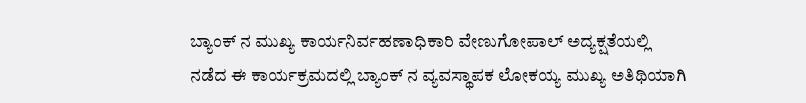ಬ್ಯಾಂಕ್ ನ ಮುಖ್ಯ ಕಾರ್ಯನಿರ್ವಹಣಾಧಿಕಾರಿ ವೇಣುಗೋಪಾಲ್ ಅದ್ಯಕ್ಷತೆಯಲ್ಲಿ ನಡೆದ ಈ ಕಾರ್ಯಕ್ರಮದಲ್ಲಿ ಬ್ಯಾಂಕ್ ನ ವ್ಯವಸ್ಥಾಪಕ ಲೋಕಯ್ಯ ಮುಖ್ಯ ಅತಿಥಿಯಾಗಿ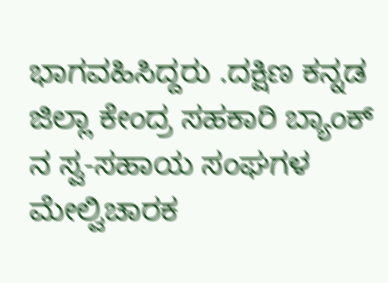ಭಾಗವಹಿಸಿದ್ದರು .ದಕ್ಷಿಣ ಕನ್ನಡ ಜಿಲ್ಲಾ ಕೇಂದ್ರ ಸಹಕಾರಿ ಬ್ಯಾಂಕ್ ನ ಸ್ವ-ಸಹಾಯ ಸಂಘಗಳ ಮೇಲ್ವಿಚಾರಕ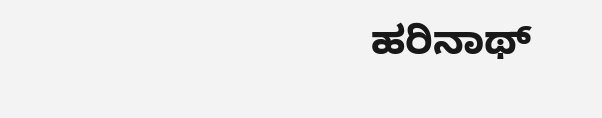ಹರಿನಾಥ್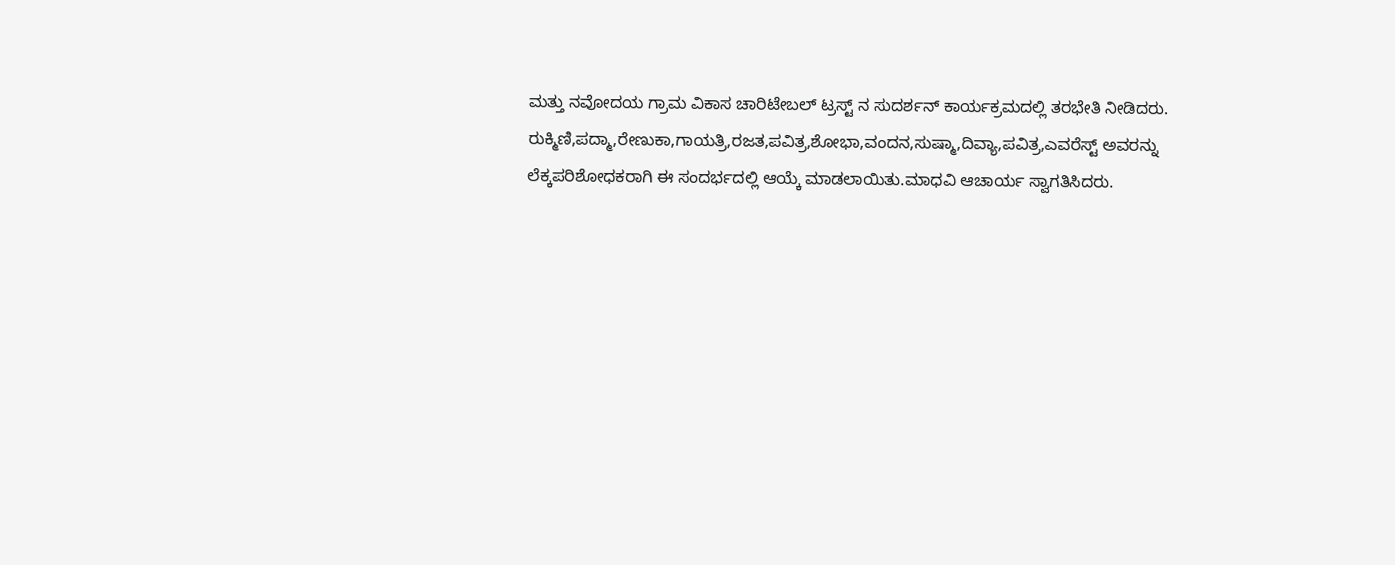ಮತ್ತು ನವೋದಯ ಗ್ರಾಮ ವಿಕಾಸ ಚಾರಿಟೇಬಲ್ ಟ್ರಸ್ಟ್ ನ ಸುದರ್ಶನ್ ಕಾರ್ಯಕ್ರಮದಲ್ಲಿ ತರಭೇತಿ ನೀಡಿದರು.
ರುಕ್ಮಿಣಿ,ಪದ್ಮಾ,ರೇಣುಕಾ,ಗಾಯತ್ರಿ,ರಜತ,ಪವಿತ್ರ,ಶೋಭಾ,ವಂದನ,ಸುಷ್ಮಾ,ದಿವ್ಯಾ,ಪವಿತ್ರ,ಎವರೆಸ್ಟ್ ಅವರನ್ನು ಲೆಕ್ಕಪರಿಶೋಧಕರಾಗಿ ಈ ಸಂದರ್ಭದಲ್ಲಿ ಆಯ್ಕೆ ಮಾಡಲಾಯಿತು.ಮಾಧವಿ ಆಚಾರ್ಯ ಸ್ವಾಗತಿಸಿದರು.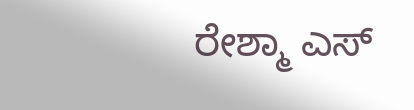ರೇಶ್ಮಾ ಎಸ್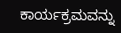ಕಾರ್ಯಕ್ರಮವನ್ನು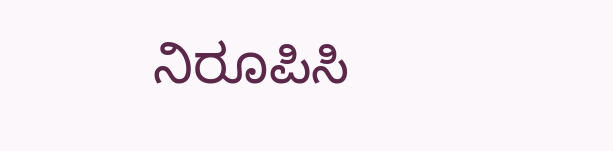ನಿರೂಪಿಸಿ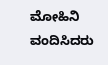ಮೋಹಿನಿ ವಂದಿಸಿದರು